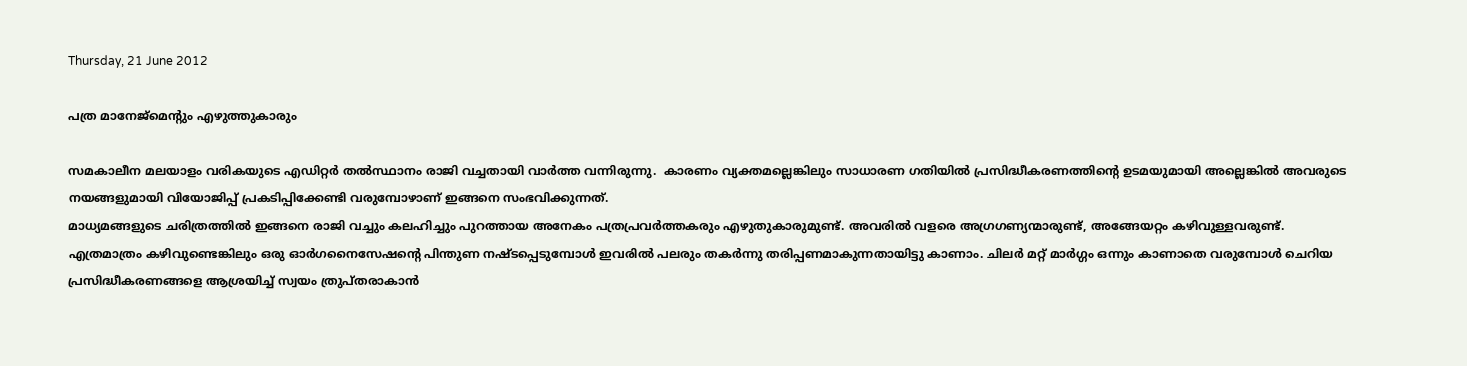Thursday, 21 June 2012

പത്ര മാനേജ്മെന്റും എഴുത്തുകാരും

സമകാലീന മലയാളം വരികയുടെ എഡിറ്റര്‍ തല്‍സ്ഥാനം രാജി വച്ചതായി വാര്‍ത്ത വന്നിരുന്നു.  കാരണം വ്യക്തമല്ലെങ്കിലും സാധാരണ ഗതിയില്‍ പ്രസിദ്ധീകരണത്തിന്റെ ഉടമയുമായി അല്ലെങ്കില്‍ അവരുടെ നയങ്ങളുമായി വിയോജിപ്പ്‌ പ്രകടിപ്പിക്കേണ്ടി വരുമ്പോഴാണ് ഇങ്ങനെ സംഭവിക്കുന്നത്.
മാധ്യമങ്ങളുടെ ചരിത്രത്തില്‍ ഇങ്ങനെ രാജി വച്ചും കലഹിച്ചും പുറത്തായ അനേകം പത്രപ്രവര്‍ത്തകരും എഴുതുകാരുമുണ്ട്. അവരില്‍ വളരെ അഗ്രഗണ്യന്മാരുണ്ട്, അങ്ങേയറ്റം കഴിവുള്ളവരുണ്ട്.
എത്രമാത്രം കഴിവുണ്ടെങ്കിലും ഒരു ഓര്‍ഗനൈസേഷന്റെ പിന്തുണ നഷ്ടപ്പെടുമ്പോള്‍ ഇവരില്‍ പലരും തകര്‍ന്നു തരിപ്പണമാകുന്നതായിട്ടു കാണാം. ചിലര്‍ മറ്റ് മാര്‍ഗ്ഗം ഒന്നും കാണാതെ വരുമ്പോള്‍ ചെറിയ പ്രസിദ്ധീകരണങ്ങളെ ആശ്രയിച്ച് സ്വയം ത്രുപ്തരാകാന്‍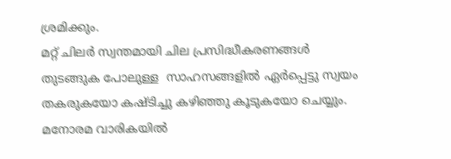ശ്രമിക്കും.
മറ്റ് ചിലര്‍ സ്വന്തമായി ചില പ്രസിദ്ധീകരണങ്ങള്‍ തുടങ്ങുക പോലുള്ള  സാഹസങ്ങളില്‍ ഏര്‍പ്പെട്ടു സ്വയം തകരുകയോ കഷ്ടിച്ചു കഴിഞ്ഞു കൂടുകയോ ചെയ്യും. മനോരമ വാരികയില്‍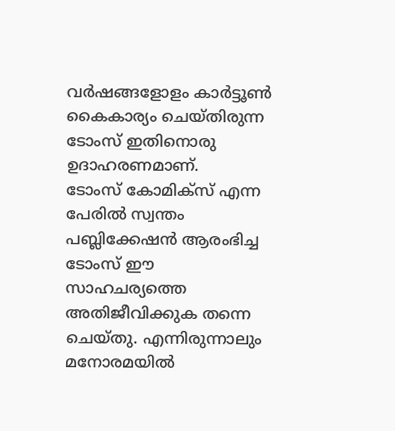വര്‍ഷങ്ങളോളം കാര്‍ട്ടൂണ്‍ കൈകാര്യം ചെയ്തിരുന്ന ടോംസ് ഇതിനൊരു ഉദാഹരണമാണ്.
ടോംസ് കോമിക്സ് എന്ന പേരില്‍ സ്വന്തം പബ്ലിക്കേഷന്‍ ആരംഭിച്ച ടോംസ് ഈ സാഹചര്യത്തെ അതിജീവിക്കുക തന്നെ ചെയ്തു. എന്നിരുന്നാലും മനോരമയില്‍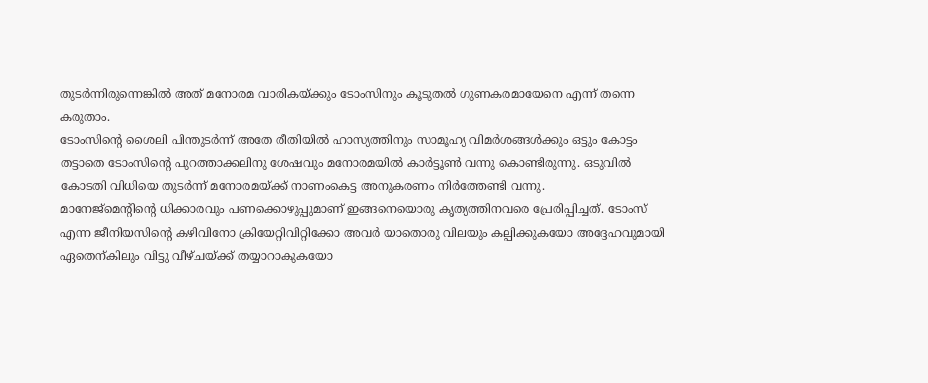തുടര്‍ന്നിരുന്നെങ്കില്‍ അത് മനോരമ വാരികയ്ക്കും ടോംസിനും കൂടുതല്‍ ഗുണകരമായേനെ എന്ന് തന്നെ കരുതാം.
ടോംസിന്റെ ശൈലി പിന്തുടര്‍ന്ന്‍ അതേ രീതിയില്‍ ഹാസ്യത്തിനും സാമൂഹ്യ വിമര്‍ശങ്ങള്‍ക്കും ഒട്ടും കോട്ടം തട്ടാതെ ടോംസിന്റെ പുറത്താക്കലിനു ശേഷവും മനോരമയില്‍ കാര്‍ട്ടൂണ്‍ വന്നു കൊണ്ടിരുന്നു. ഒടുവില്‍ കോടതി വിധിയെ തുടര്‍ന്ന് മനോരമയ്ക്ക് നാണംകെട്ട അനുകരണം നിര്‍ത്തേണ്ടി വന്നു.
മാനേജ്മെന്റിന്റെ ധിക്കാരവും പണക്കൊഴുപ്പുമാണ് ഇങ്ങനെയൊരു കൃത്യത്തിനവരെ പ്രേരിപ്പിച്ചത്‌. ടോംസ് എന്ന ജീനിയസിന്റെ കഴിവിനോ ക്രിയേറ്റിവിറ്റിക്കോ അവര്‍ യാതൊരു വിലയും കല്പിക്കുകയോ അദ്ദേഹവുമായി ഏതെന്കിലും വിട്ടു വീഴ്ചയ്ക്ക് തയ്യാറാകുകയോ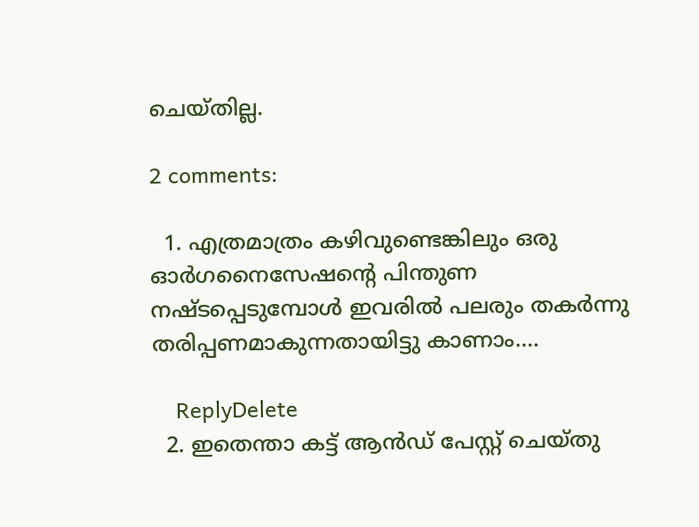ചെയ്തില്ല.

2 comments:

  1. എത്രമാത്രം കഴിവുണ്ടെങ്കിലും ഒരു ഓര്‍ഗനൈസേഷന്റെ പിന്തുണ നഷ്ടപ്പെടുമ്പോള്‍ ഇവരില്‍ പലരും തകര്‍ന്നു തരിപ്പണമാകുന്നതായിട്ടു കാണാം....

    ReplyDelete
  2. ഇതെന്താ കട്ട് ആന്‍ഡ്‌ പേസ്റ്റ് ചെയ്തു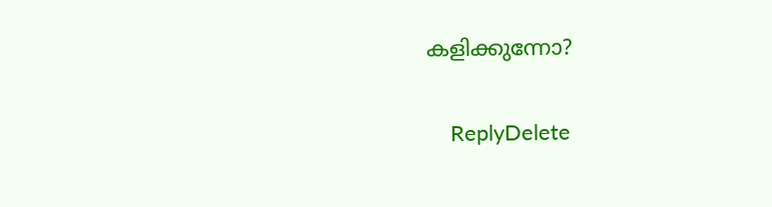കളിക്കുന്നോ?

    ReplyDelete